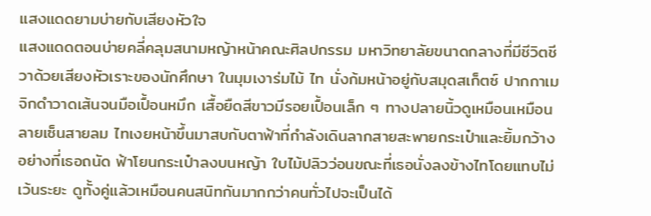แสงแดดยามบ่ายกับเสียงหัวใจ
แสงแดดตอนบ่ายคลี่คลุมสนามหญ้าหน้าคณะศิลปกรรม มหาวิทยาลัยขนาดกลางที่มีชีวิตชีวาด้วยเสียงหัวเราะของนักศึกษา ในมุมเงาร่มไม้ ไท นั่งก้มหน้าอยู่กับสมุดสเก็ตซ์ ปากกาเมจิกดำวาดเส้นจนมือเปื้อนหมึก เสื้อยืดสีขาวมีรอยเปื้อนเล็ก ๆ ทางปลายนิ้วดูเหมือนเหมือนลายเซ็นสายลม ไทเงยหน้าขึ้นมาสบกับตาฟ้าที่กำลังเดินลากสายสะพายกระเป๋าและยิ้มกว้างอย่างที่เธอถนัด ฟ้าโยนกระเป๋าลงบนหญ้า ใบไม้ปลิวว่อนขณะที่เธอนั่งลงข้างไทโดยแทบไม่เว้นระยะ ดูทั้งคู่แล้วเหมือนคนสนิทกันมากกว่าคนทั่วไปจะเป็นได้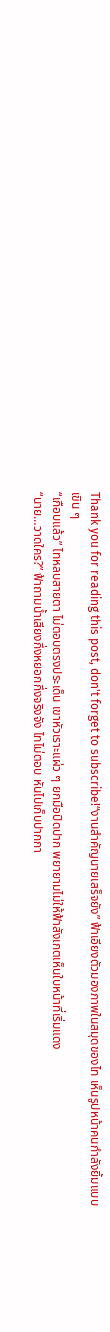Thank you for reading this post, don't forget to subscribe!“งานสำคัญนายเสร็จยัง” ฟ้าเอียงตัวมองภาพในสมุดของไท เห็นรูปหน้าคนกำลังยิ้มแบบเขิน ๆ
“เกือบแล้ว” ไทหลบสายตา ไม่ตอบตรงประเด็น เขาหัวเราะแผ่ว ๆ ยกมือปิดปาก พยายามไม่ให้ฟ้าสังเกตเห็นใบหน้าที่เริ่มแดง
“นาย…วาดใคร?” ฟ้าถามน้ำเสียงกึ่งหยอกกึ่งจริงจัง ไทไม่ตอบ หันไปเก็บปากกา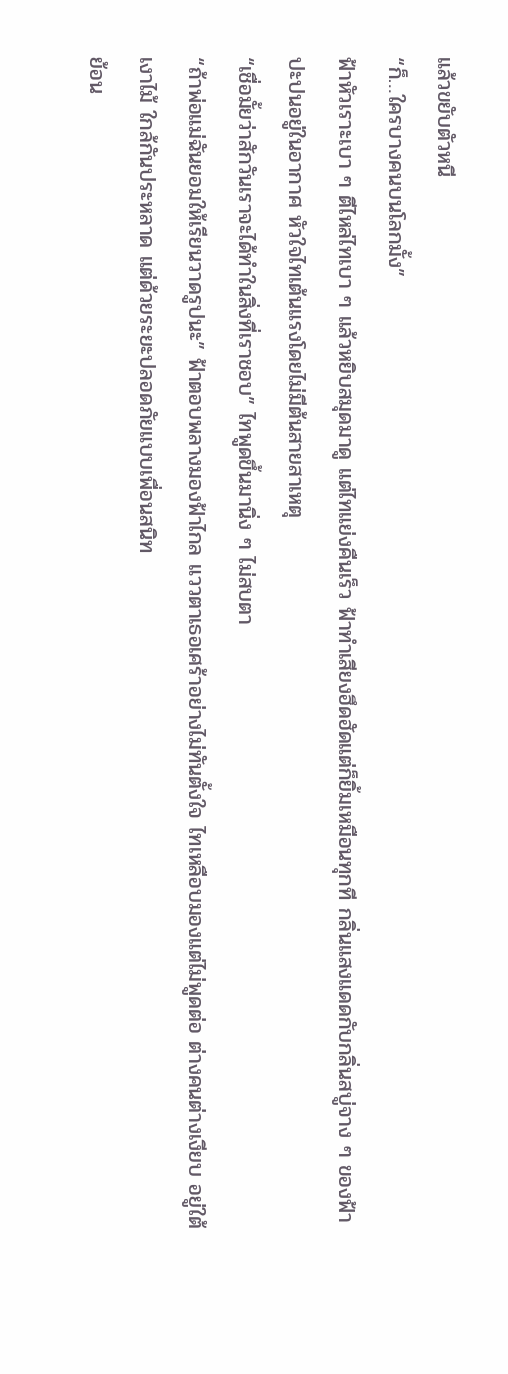แล้วขยับตัวหนี
“ก็…ใครบางคนบนโลกมั้ง”
ฟ้าหัวเราะเบา ๆ ตีไหล่ไทเบา ๆ แล้วหยิบสมุดมาดู แต่ไทแย่งคืนเร็ว ฟ้าทำเสียงฮึดฮัดแต่ก็ยิ้มเหมือนทุกที กลิ่นแสงแดดกับกลิ่นสบู่จาง ๆ ของฟ้าปะปนอยู่ในอากาศ หัวใจไทเต้นแรงโดยไม่มีต้นสายสาเหตุ
“เชื่อมั้ยว่าสักวันเราจะได้ทำในสิ่งที่เราชอบ” ไทพูดขึ้นมานิ่ง ๆ ไม่สบตา
“ถ้าพ่อแม่ฉันยอมให้เรียนวาดรูปนะ” ฟ้าตอบพลางมองฟ้าไกล แววตาเธอเศร้าอย่างไม่ทันตั้งใจ ไทเหลือบมองแต่ไม่พูดต่อ ต่างคนต่างเงียบ อยู่ใต้เงาไม้ ใกล้กันประหลาด แต่ด้วยระยะปลอดภัยแบบเพื่อนสนิท
ย้อน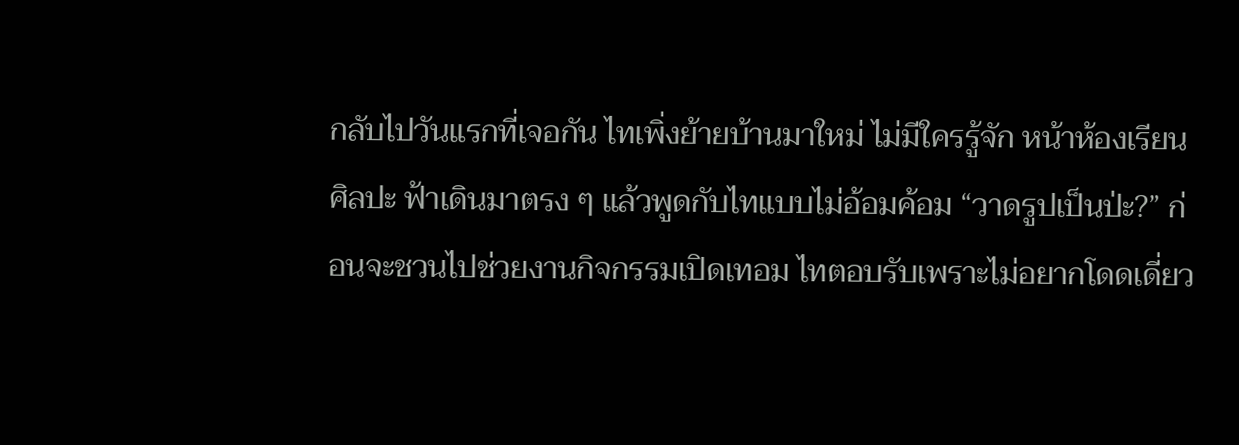กลับไปวันแรกที่เจอกัน ไทเพิ่งย้ายบ้านมาใหม่ ไม่มีใครรู้จัก หน้าห้องเรียนศิลปะ ฟ้าเดินมาตรง ๆ แล้วพูดกับไทแบบไม่อ้อมค้อม “วาดรูปเป็นป่ะ?” ก่อนจะชวนไปช่วยงานกิจกรรมเปิดเทอม ไทตอบรับเพราะไม่อยากโดดเดี่ยว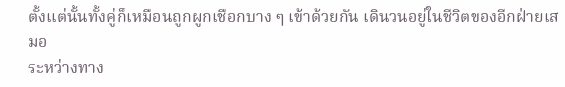ตั้งแต่นั้นทั้งคู่ก็เหมือนถูกผูกเชือกบาง ๆ เข้าด้วยกัน เดินวนอยู่ในชีวิตของอีกฝ่ายเสมอ
ระหว่างทาง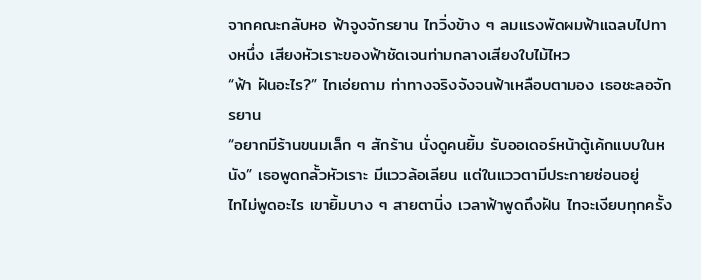จากคณะกลับหอ ฟ้าจูงจักรยาน ไทวิ่งข้าง ๆ ลมแรงพัดผมฟ้าแฉลบไปทางหนึ่ง เสียงหัวเราะของฟ้าชัดเจนท่ามกลางเสียงใบไม้ไหว
“ฟ้า ฝันอะไร?” ไทเอ่ยถาม ท่าทางจริงจังจนฟ้าเหลือบตามอง เธอชะลอจักรยาน
“อยากมีร้านขนมเล็ก ๆ สักร้าน นั่งดูคนยิ้ม รับออเดอร์หน้าตู้เค้กแบบในหนัง” เธอพูดกลั้วหัวเราะ มีแววล้อเลียน แต่ในแววตามีประกายซ่อนอยู่
ไทไม่พูดอะไร เขายิ้มบาง ๆ สายตานิ่ง เวลาฟ้าพูดถึงฝัน ไทจะเงียบทุกครั้ง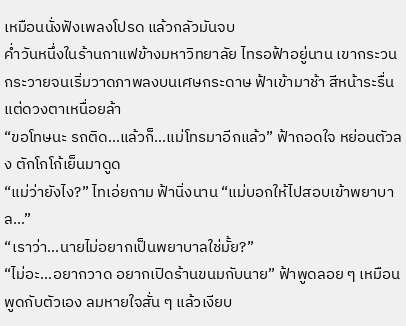เหมือนนั่งฟังเพลงโปรด แล้วกลัวมันจบ
ค่ำวันหนึ่งในร้านกาแฟข้างมหาวิทยาลัย ไทรอฟ้าอยู่นาน เขากระวนกระวายจนเริ่มวาดภาพลงบนเศษกระดาษ ฟ้าเข้ามาช้า สีหน้าระรื่นแต่ดวงตาเหนื่อยล้า
“ขอโทษนะ รถติด…แล้วก็…แม่โทรมาอีกแล้ว” ฟ้าถอดใจ หย่อนตัวลง ตักโกโก้เย็นมาดูด
“แม่ว่ายังไง?” ไทเอ่ยถาม ฟ้านิ่งนาน “แม่บอกให้ไปสอบเข้าพยาบาล…”
“เราว่า…นายไม่อยากเป็นพยาบาลใช่มั้ย?”
“ไม่อะ…อยากวาด อยากเปิดร้านขนมกับนาย” ฟ้าพูดลอย ๆ เหมือนพูดกับตัวเอง ลมหายใจสั่น ๆ แล้วเงียบ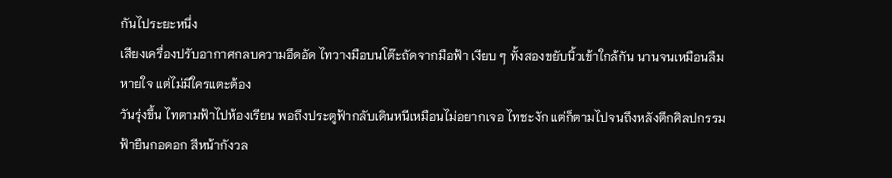กันไประยะหนึ่ง
เสียงเครื่องปรับอากาศกลบความอึดอัด ไทวางมือบนโต๊ะถัดจากมือฟ้า เงียบ ๆ ทั้งสองขยับนิ้วเข้าใกล้กัน นานจนเหมือนลืมหายใจ แต่ไม่มีใครแตะต้อง
วันรุ่งขึ้น ไทตามฟ้าไปห้องเรียน พอถึงประตูฟ้ากลับเดินหนีเหมือนไม่อยากเจอ ไทชะงัก แต่ก็ตามไปจนถึงหลังตึกศิลปกรรม ฟ้ายืนกอดอก สีหน้ากังวล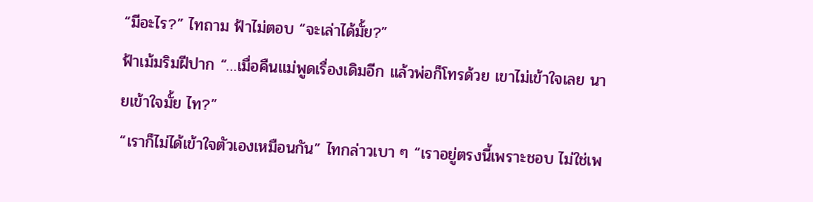“มีอะไร?” ไทถาม ฟ้าไม่ตอบ “จะเล่าได้มั้ย?”
ฟ้าเม้มริมฝีปาก “…เมื่อคืนแม่พูดเรื่องเดิมอีก แล้วพ่อก็โทรด้วย เขาไม่เข้าใจเลย นายเข้าใจมั้ย ไท?”
“เราก็ไม่ได้เข้าใจตัวเองเหมือนกัน” ไทกล่าวเบา ๆ “เราอยู่ตรงนี้เพราะชอบ ไม่ใช่เพ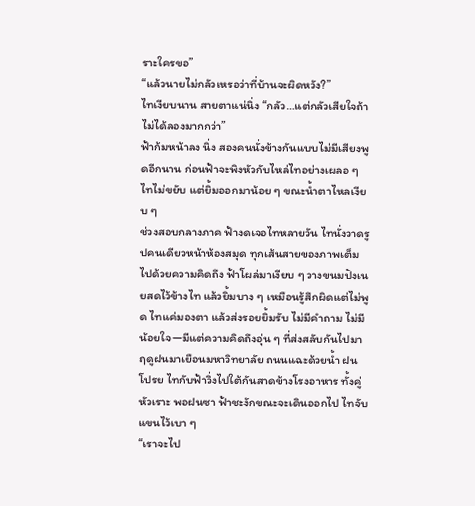ราะใครขอ”
“แล้วนายไม่กลัวเหรอว่าที่บ้านจะผิดหวัง?”
ไทเงียบนาน สายตาแน่นิ่ง “กลัว…แต่กลัวเสียใจถ้าไม่ได้ลองมากกว่า”
ฟ้าก้มหน้าลง นิ่ง สองคนนั่งข้างกันแบบไม่มีเสียงพูดอีกนาน ก่อนฟ้าจะพิงหัวกับไหล่ไทอย่างเผลอ ๆ ไทไม่ขยับ แต่ยิ้มออกมาน้อย ๆ ขณะน้ำตาไหลเงียบ ๆ
ช่วงสอบกลางภาค ฟ้างดเจอไทหลายวัน ไทนั่งวาดรูปคนเดียวหน้าห้องสมุด ทุกเส้นสายของภาพเต็มไปด้วยความคิดถึง ฟ้าโผล่มาเงียบ ๆ วางขนมปังเนยสดไว้ข้างไท แล้วยิ้มบาง ๆ เหมือนรู้สึกผิดแต่ไม่พูด ไทแค่มองตา แล้วส่งรอยยิ้มรับ ไม่มีคำถาม ไม่มีน้อยใจ—มีแต่ความคิดถึงอุ่น ๆ ที่ส่งสลับกันไปมา
ฤดูฝนมาเยือนมหาวิทยาลัย ถนนแฉะด้วยน้ำ ฝนโปรย ไทกับฟ้าวิ่งไปใต้กันสาดข้างโรงอาหาร ทั้งคู่หัวเราะ พอฝนซา ฟ้าชะงักขณะจะเดินออกไป ไทจับแขนไว้เบา ๆ
“เราจะไป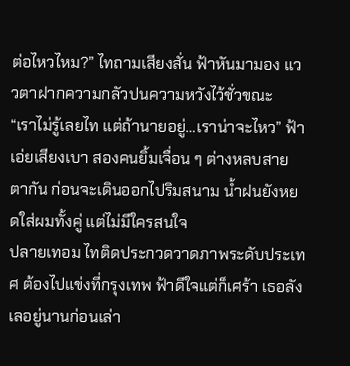ต่อไหวไหม?” ไทถามเสียงสั่น ฟ้าหันมามอง แววตาฝากความกลัวปนความหวังไว้ชั่วขณะ
“เราไม่รู้เลยไท แต่ถ้านายอยู่…เราน่าจะไหว” ฟ้าเอ่ยเสียงเบา สองคนยิ้มเจื่อน ๆ ต่างหลบสายตากัน ก่อนจะเดินออกไปริมสนาม น้ำฝนยังหยดใส่ผมทั้งคู่ แต่ไม่มีใครสนใจ
ปลายเทอม ไทติดประกวดวาดภาพระดับประเทศ ต้องไปแข่งที่กรุงเทพ ฟ้าดีใจแต่ก็เศร้า เธอลังเลอยู่นานก่อนเล่า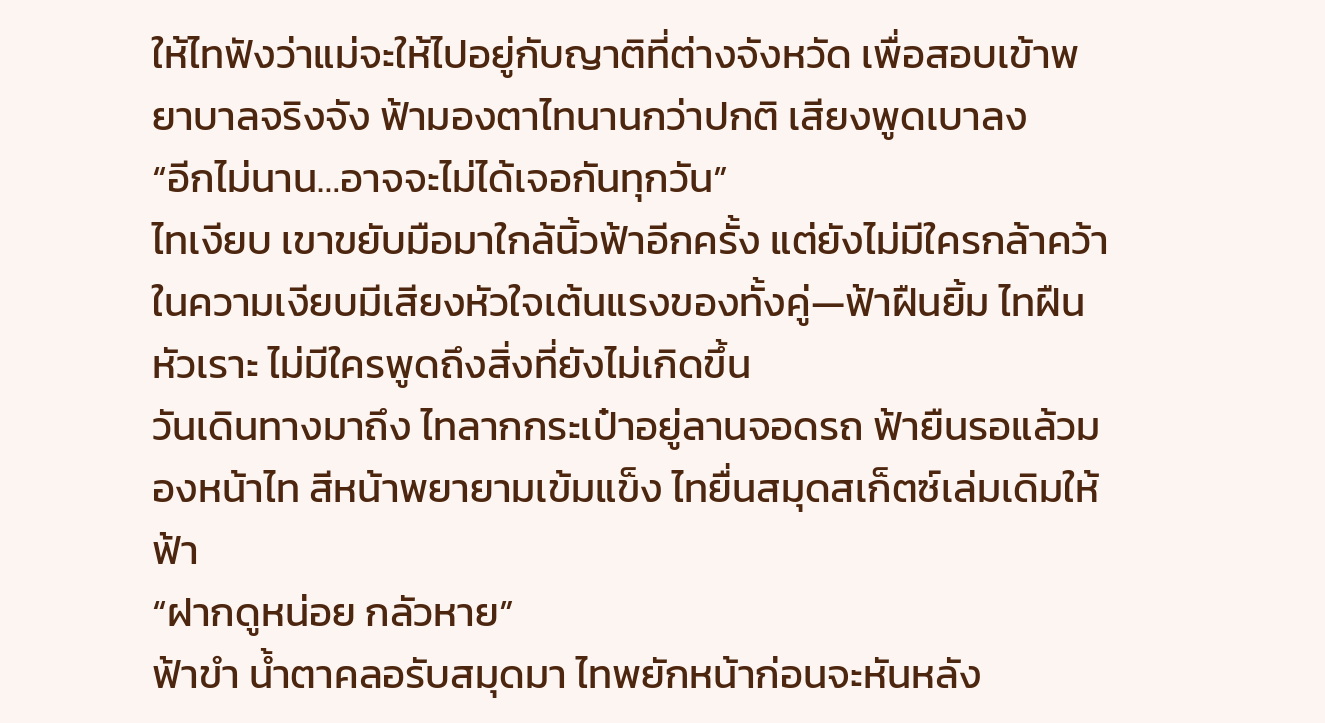ให้ไทฟังว่าแม่จะให้ไปอยู่กับญาติที่ต่างจังหวัด เพื่อสอบเข้าพยาบาลจริงจัง ฟ้ามองตาไทนานกว่าปกติ เสียงพูดเบาลง
“อีกไม่นาน…อาจจะไม่ได้เจอกันทุกวัน”
ไทเงียบ เขาขยับมือมาใกล้นิ้วฟ้าอีกครั้ง แต่ยังไม่มีใครกล้าคว้า ในความเงียบมีเสียงหัวใจเต้นแรงของทั้งคู่—ฟ้าฝืนยิ้ม ไทฝืนหัวเราะ ไม่มีใครพูดถึงสิ่งที่ยังไม่เกิดขึ้น
วันเดินทางมาถึง ไทลากกระเป๋าอยู่ลานจอดรถ ฟ้ายืนรอแล้วมองหน้าไท สีหน้าพยายามเข้มแข็ง ไทยื่นสมุดสเก็ตซ์เล่มเดิมให้ฟ้า
“ฝากดูหน่อย กลัวหาย”
ฟ้าขำ น้ำตาคลอรับสมุดมา ไทพยักหน้าก่อนจะหันหลัง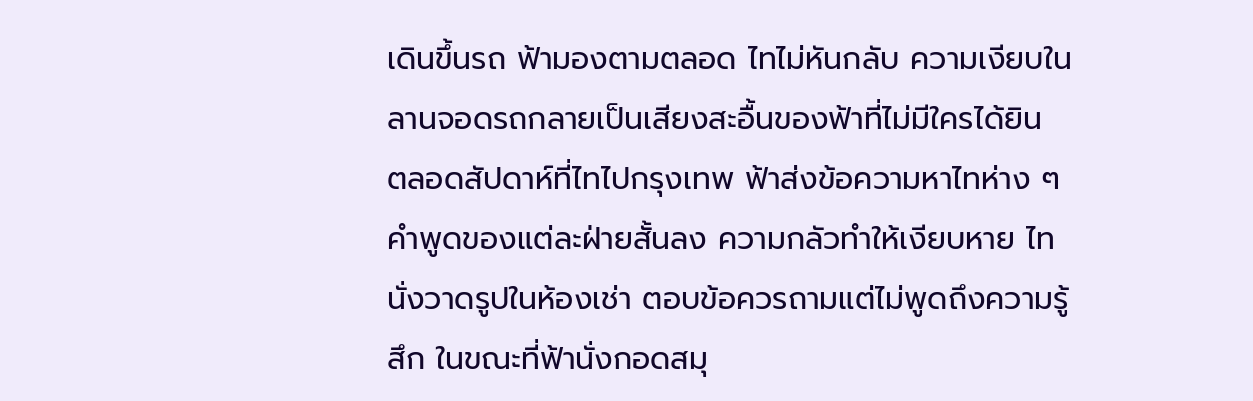เดินขึ้นรถ ฟ้ามองตามตลอด ไทไม่หันกลับ ความเงียบในลานจอดรถกลายเป็นเสียงสะอื้นของฟ้าที่ไม่มีใครได้ยิน
ตลอดสัปดาห์ที่ไทไปกรุงเทพ ฟ้าส่งข้อความหาไทห่าง ๆ คำพูดของแต่ละฝ่ายสั้นลง ความกลัวทำให้เงียบหาย ไทนั่งวาดรูปในห้องเช่า ตอบข้อควรถามแต่ไม่พูดถึงความรู้สึก ในขณะที่ฟ้านั่งกอดสมุ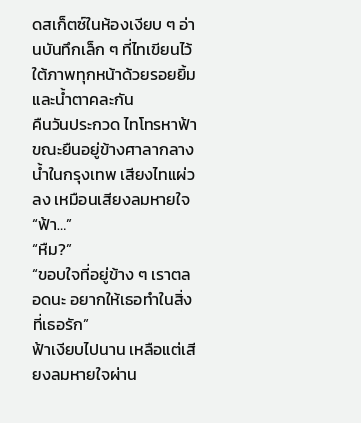ดสเก็ตซ์ในห้องเงียบ ๆ อ่านบันทึกเล็ก ๆ ที่ไทเขียนไว้ใต้ภาพทุกหน้าด้วยรอยยิ้มและน้ำตาคละกัน
คืนวันประกวด ไทโทรหาฟ้าขณะยืนอยู่ข้างศาลากลางน้ำในกรุงเทพ เสียงไทแผ่วลง เหมือนเสียงลมหายใจ
“ฟ้า…”
“หืม?”
“ขอบใจที่อยู่ข้าง ๆ เราตลอดนะ อยากให้เธอทำในสิ่งที่เธอรัก”
ฟ้าเงียบไปนาน เหลือแต่เสียงลมหายใจผ่าน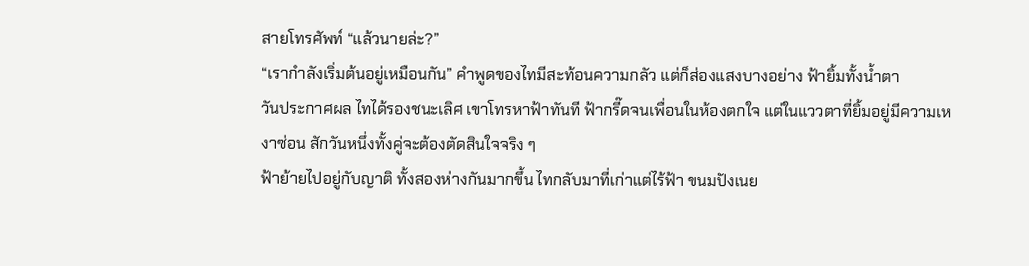สายโทรศัพท์ “แล้วนายล่ะ?”
“เรากำลังเริ่มต้นอยู่เหมือนกัน” คำพูดของไทมีสะท้อนความกลัว แต่ก็ส่องแสงบางอย่าง ฟ้ายิ้มทั้งน้ำตา
วันประกาศผล ไทได้รองชนะเลิศ เขาโทรหาฟ้าทันที ฟ้ากรี๊ดจนเพื่อนในห้องตกใจ แต่ในแววตาที่ยิ้มอยู่มีความเหงาซ่อน สักวันหนึ่งทั้งคู่จะต้องตัดสินใจจริง ๆ
ฟ้าย้ายไปอยู่กับญาติ ทั้งสองห่างกันมากขึ้น ไทกลับมาที่เก่าแต่ไร้ฟ้า ขนมปังเนย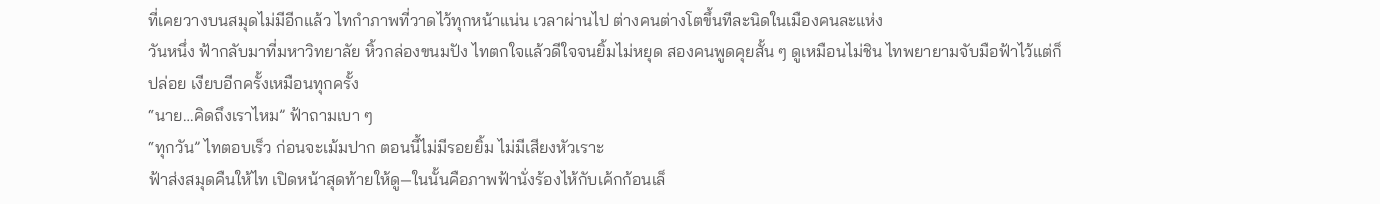ที่เคยวางบนสมุดไม่มีอีกแล้ว ไทกำภาพที่วาดไว้ทุกหน้าแน่น เวลาผ่านไป ต่างคนต่างโตขึ้นทีละนิดในเมืองคนละแห่ง
วันหนึ่ง ฟ้ากลับมาที่มหาวิทยาลัย หิ้วกล่องขนมปัง ไทตกใจแล้วดีใจจนยิ้มไม่หยุด สองคนพูดคุยสั้น ๆ ดูเหมือนไม่ชิน ไทพยายามจับมือฟ้าไว้แต่ก็ปล่อย เงียบอีกครั้งเหมือนทุกครั้ง
“นาย…คิดถึงเราไหม” ฟ้าถามเบา ๆ
“ทุกวัน” ไทตอบเร็ว ก่อนจะเม้มปาก ตอนนี้ไม่มีรอยยิ้ม ไม่มีเสียงหัวเราะ
ฟ้าส่งสมุดคืนให้ไท เปิดหน้าสุดท้ายให้ดู—ในนั้นคือภาพฟ้านั่งร้องไห้กับเค้กก้อนเล็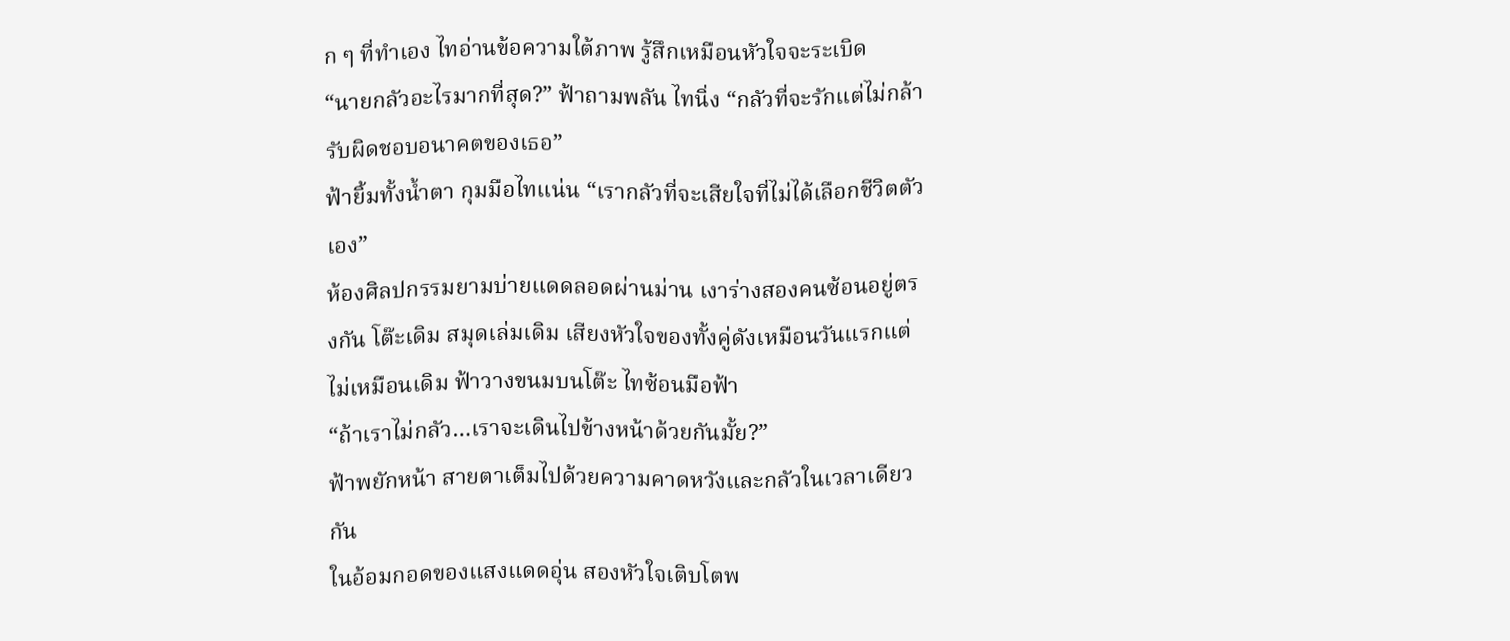ก ๆ ที่ทำเอง ไทอ่านข้อความใต้ภาพ รู้สึกเหมือนหัวใจจะระเบิด
“นายกลัวอะไรมากที่สุด?” ฟ้าถามพลัน ไทนิ่ง “กลัวที่จะรักแต่ไม่กล้ารับผิดชอบอนาคตของเธอ”
ฟ้ายิ้มทั้งน้ำตา กุมมือไทแน่น “เรากลัวที่จะเสียใจที่ไม่ได้เลือกชีวิตตัวเอง”
ห้องศิลปกรรมยามบ่ายแดดลอดผ่านม่าน เงาร่างสองคนซ้อนอยู่ตรงกัน โต๊ะเดิม สมุดเล่มเดิม เสียงหัวใจของทั้งคู่ดังเหมือนวันแรกแต่ไม่เหมือนเดิม ฟ้าวางขนมบนโต๊ะ ไทซ้อนมือฟ้า
“ถ้าเราไม่กลัว…เราจะเดินไปข้างหน้าด้วยกันมั้ย?”
ฟ้าพยักหน้า สายตาเต็มไปด้วยความคาดหวังและกลัวในเวลาเดียวกัน
ในอ้อมกอดของแสงแดดอุ่น สองหัวใจเติบโตพ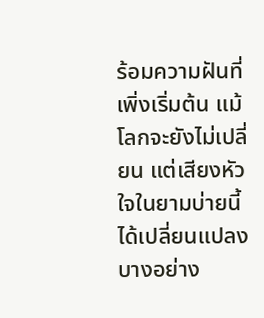ร้อมความฝันที่เพิ่งเริ่มต้น แม้โลกจะยังไม่เปลี่ยน แต่เสียงหัวใจในยามบ่ายนี้ ได้เปลี่ยนแปลงบางอย่าง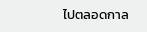ไปตลอดกาล